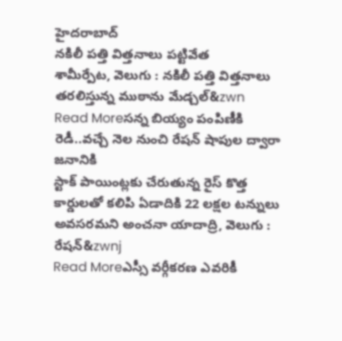హైదరాబాద్
నకిలీ పత్తి విత్తనాలు పట్టివేత
శామీర్పేట, వెలుగు : నకిలీ పత్తి విత్తనాలు తరలిస్తున్న ముఠాను మేడ్చల్&zwn
Read Moreసన్న బియ్యం పంపిణీకి రెడీ..వచ్చే నెల నుంచి రేషన్ షాపుల ద్వారా జనానికి
స్టాక్ పాయింట్లకు చేరుతున్న రైస్ కొత్త కార్డులతో కలిపి ఏడాదికి 22 లక్షల టన్నులు అవసరమని అంచనా యాదాద్రి, వెలుగు : రేషన్&zwnj
Read Moreఎస్సీ వర్గీకరణ ఎవరికీ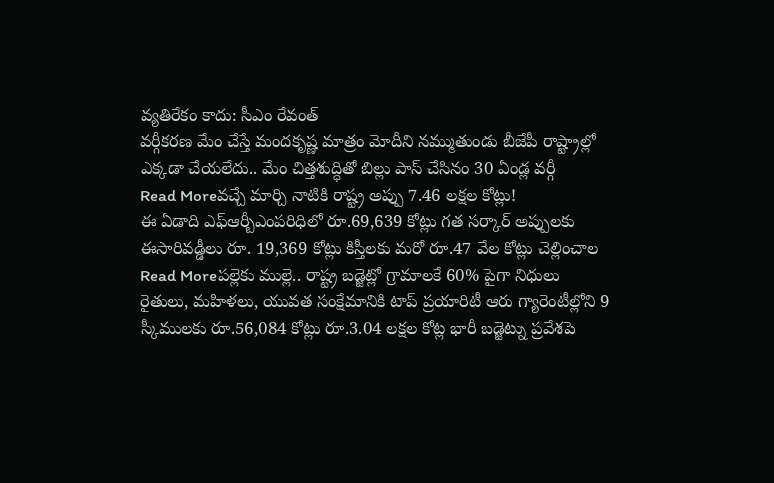వ్యతిరేకం కాదు: సీఎం రేవంత్
వర్గీకరణ మేం చేస్తే మందకృష్ణ మాత్రం మోదీని నమ్ముతుండు బీజేపీ రాష్ట్రాల్లో ఎక్కడా చేయలేదు.. మేం చిత్తశుద్ధితో బిల్లు పాస్ చేసినం 30 ఏండ్ల వర్గీ
Read Moreవచ్చే మార్చి నాటికి రాష్ట్ర అప్పు 7.46 లక్షల కోట్లు!
ఈ ఏడాది ఎఫ్ఆర్బీఎంపరిధిలో రూ.69,639 కోట్లు గత సర్కార్ అప్పులకు ఈసారివడ్డీలు రూ. 19,369 కోట్లు కిస్తీలకు మరో రూ.47 వేల కోట్లు చెల్లించాల
Read Moreపల్లెకు ముల్లె.. రాష్ట్ర బడ్జెట్లో గ్రామాలకే 60% పైగా నిధులు
రైతులు, మహిళలు, యువత సంక్షేమానికి టాప్ ప్రయారిటీ ఆరు గ్యారెంటీల్లోని 9 స్కీములకు రూ.56,084 కోట్లు రూ.3.04 లక్షల కోట్ల భారీ బడ్జెట్ను ప్రవేశపె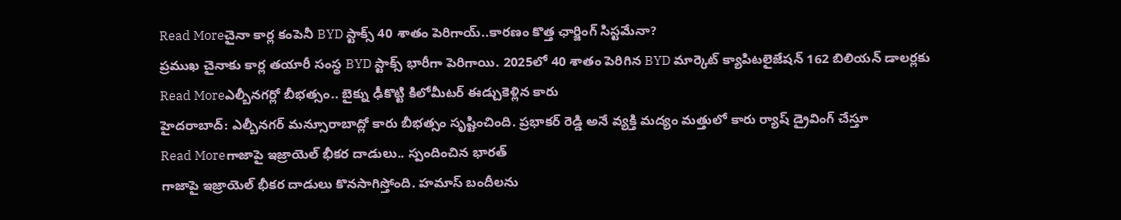Read Moreచైనా కార్ల కంపెనీ BYD స్టాక్స్ 40 శాతం పెరిగాయ్..కారణం కొత్త ఛార్జింగ్ సిస్టమేనా?
ప్రముఖ చైనాకు కార్ల తయారీ సంస్థ BYD స్టాక్స్ భారీగా పెరిగాయి. 2025లో 40 శాతం పెరిగిన BYD మార్కెట్ క్యాపిటలైజేషన్ 162 బిలియన్ డాలర్లకు
Read Moreఎల్బీనగర్లో బీభత్సం.. బైక్ను ఢీకొట్టి కిలోమీటర్ ఈడ్చుకెళ్లిన కారు
హైదరాబాద్: ఎల్బీనగర్ మన్సూరాబాద్లో కారు బీభత్సం సృష్టించింది. ప్రభాకర్ రెడ్డి అనే వ్యక్తి మద్యం మత్తులో కారు ర్యాష్ డ్రైవింగ్ చేస్తూ
Read Moreగాజాపై ఇజ్రాయెల్ భీకర దాడులు.. స్పందించిన భారత్
గాజాపై ఇజ్రాయెల్ భీకర దాడులు కొనసాగిస్తోంది. హమాస్ బందీలను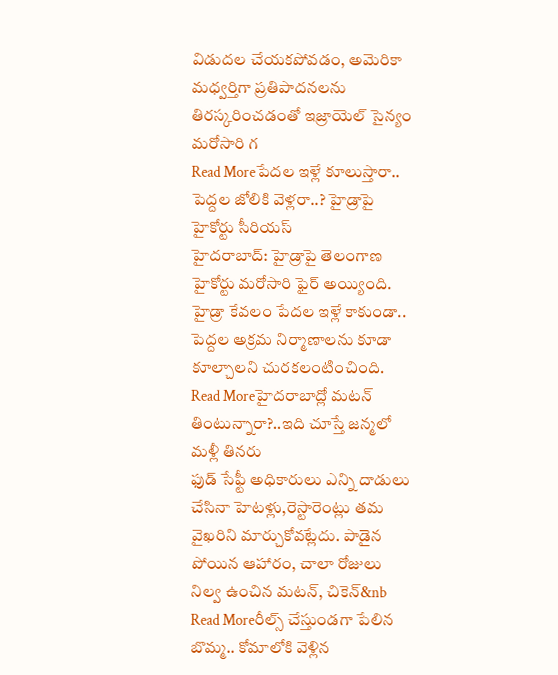విడుదల చేయకపోవడం, అమెరికా మధ్వర్తిగా ప్రతిపాదనలను తిరస్కరించడంతో ఇజ్రాయెల్ సైన్యం మరోసారి గ
Read Moreపేదల ఇళ్లే కూలుస్తారా.. పెద్దల జోలికి వెళ్లరా..? హైడ్రాపై హైకోర్టు సీరియస్
హైదరాబాద్: హైడ్రాపై తెలంగాణ హైకోర్టు మరోసారి ఫైర్ అయ్యింది. హైడ్రా కేవలం పేదల ఇళ్లే కాకుండా.. పెద్దల అక్రమ నిర్మాణాలను కూడా కూల్చాలని చురకలంటించింది.
Read Moreహైదరాబాద్లో మటన్ తింటున్నారా?..ఇది చూస్తే జన్మలో మళ్లీ తినరు
ఫుడ్ సేఫ్టీ అధికారులు ఎన్ని దాడులు చేసినా హెటళ్లు,రెస్టారెంట్లు తమ వైఖరిని మార్చుకోవట్లేదు. పాడైన పోయిన ఆహారం, చాలా రోజులు నిల్వ ఉంచిన మటన్, చికెన్&nb
Read Moreరీల్స్ చేస్తుండగా పేలిన బొమ్మ.. కోమాలోకి వెళ్లిన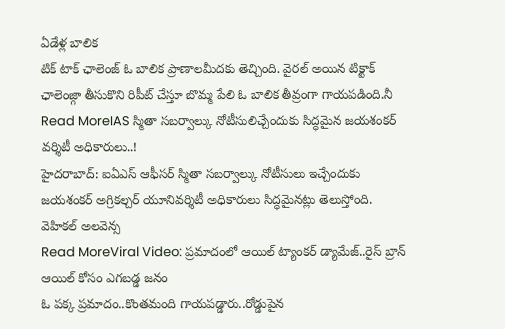ఏడేళ్ల బాలిక
టిక్ టాక్ ఛాలెంజ్ ఓ బాలిక ప్రాణాలమీదకు తెచ్చింది. వైరల్ అయిన టిక్టాక్ ఛాలెంజ్గా తీసుకొని రిపీట్ చేస్తూ బొమ్మ పేలి ఓ బాలిక తీవ్రంగా గాయపడింది.నీ
Read MoreIAS స్మితా సబర్వాల్కు నోటీసులిచ్చేందుకు సిద్ధమైన జయశంకర్ వర్శిటీ అధికారులు..!
హైదరాబాద్: ఐఏఎస్ ఆఫీసర్ స్మితా సబర్వాల్కు నోటీసులు ఇచ్చేందుకు జయశంకర్ అగ్రికల్చర్ యూనివర్శిటీ అధికారులు సిద్ధమైనట్లు తెలుస్తోంది. వెహికల్ అలవెన్స
Read MoreViral Video: ప్రమాదంలో ఆయిల్ ట్యాంకర్ డ్యామేజ్..రైస్ బ్రాన్ ఆయిల్ కోసం ఎగబడ్డ జనం
ఓ పక్క ప్రమాదం..కొంతమంది గాయపడ్డారు..రోడ్డుపైన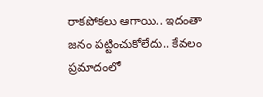రాకపోకలు ఆగాయి.. ఇదంతా జనం పట్టించుకోలేదు.. కేవలం ప్రమాదంలో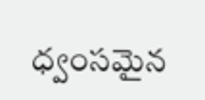ధ్వంసమైన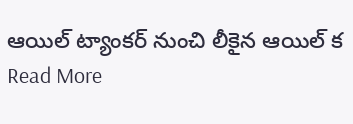ఆయిల్ ట్యాంకర్ నుంచి లీకైన ఆయిల్ క
Read More